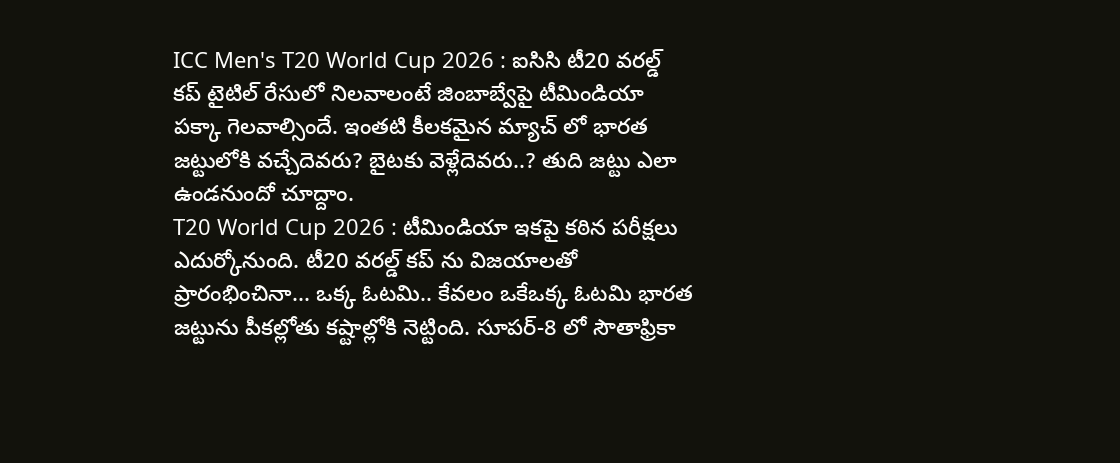ICC Men's T20 World Cup 2026 : ఐసిసి టీ20 వరల్డ్ కప్ టైటిల్ రేసులో నిలవాలంటే జింబాబ్వేపై టీమిండియా పక్కా గెలవాల్సిందే. ఇంతటి కీలకమైన మ్యాచ్ లో భారత జట్టులోకి వచ్చేదెవరు? బైటకు వెళ్లేదెవరు..? తుది జట్టు ఎలా ఉండనుందో చూద్దాం.
T20 World Cup 2026 : టీమిండియా ఇకపై కఠిన పరీక్షలు ఎదుర్కోనుంది. టీ20 వరల్డ్ కప్ ను విజయాలతో ప్రారంభించినా... ఒక్క ఓటమి.. కేవలం ఒకేఒక్క ఓటమి భారత జట్టును పీకల్లోతు కష్టాల్లోకి నెట్టింది. సూపర్-8 లో సౌతాఫ్రికా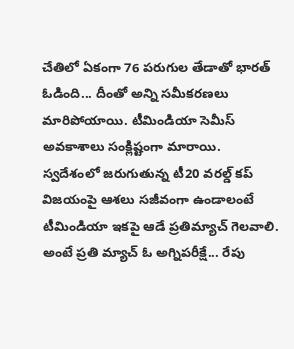చేతిలో ఏకంగా 76 పరుగుల తేడాతో భారత్ ఓడింది... దీంతో అన్ని సమీకరణలు మారిపోయాయి. టీమిండియా సెమీస్ అవకాశాలు సంక్లిష్టంగా మారాయి.
స్వదేశంలో జరుగుతున్న టీ20 వరల్డ్ కప్ విజయంపై ఆశలు సజీవంగా ఉండాలంటే టీమిండియా ఇకపై ఆడే ప్రతిమ్యాచ్ గెలవాలి. అంటే ప్రతి మ్యాచ్ ఓ అగ్నిపరీక్షే... రేపు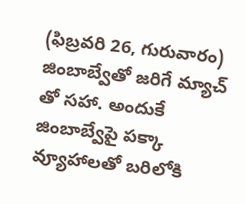(ఫిబ్రవరి 26, గురువారం) జింబాబ్వేతో జరిగే మ్యాచ్ తో సహా. అందుకే జింబాబ్వేపై పక్కా వ్యూహాలతో బరిలోకి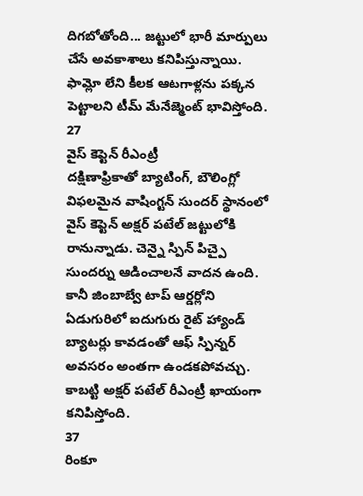దిగబోతోంది... జట్టులో భారీ మార్పులు చేసే అవకాశాలు కనిపిస్తున్నాయి. ఫామ్లో లేని కీలక ఆటగాళ్లను పక్కన పెట్టాలని టీమ్ మేనేజ్మెంట్ భావిస్తోంది.
27
వైస్ కెప్టెన్ రీఎంట్రీ
దక్షిణాఫ్రికాతో బ్యాటింగ్, బౌలింగ్లో విఫలమైన వాషింగ్టన్ సుందర్ స్థానంలో వైస్ కెప్టెన్ అక్షర్ పటేల్ జట్టులోకి రానున్నాడు. చెన్నై స్పిన్ పిచ్పై సుందర్ను ఆడించాలనే వాదన ఉంది. కానీ జింబాబ్వే టాప్ ఆర్డర్లోని ఏడుగురిలో ఐదుగురు రైట్ హ్యాండ్ బ్యాటర్లు కావడంతో ఆఫ్ స్పిన్నర్ అవసరం అంతగా ఉండకపోవచ్చు. కాబట్టి అక్షర్ పటేల్ రీఎంట్రీ ఖాయంగా కనిపిస్తోంది.
37
రింకూ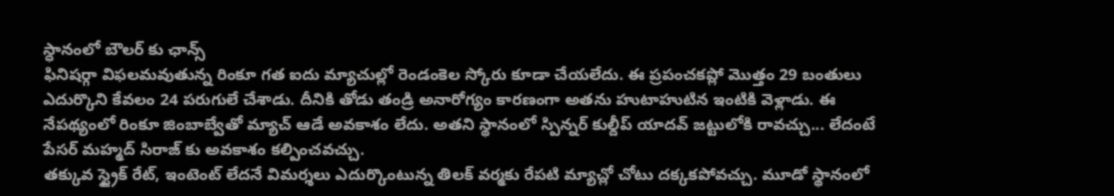స్ధానంలో బౌలర్ కు ఛాన్స్
ఫినిషర్గా విఫలమవుతున్న రింకూ గత ఐదు మ్యాచుల్లో రెండంకెల స్కోరు కూడా చేయలేదు. ఈ ప్రపంచకప్లో మొత్తం 29 బంతులు ఎదుర్కొని కేవలం 24 పరుగులే చేశాడు. దీనికి తోడు తండ్రి అనారోగ్యం కారణంగా అతను హుటాహుటిన ఇంటికి వెళ్లాడు. ఈ నేపథ్యంలో రింకూ జింబాబ్వేతో మ్యాచ్ ఆడే అవకాశం లేదు. అతని స్థానంలో స్పిన్నర్ కుల్దీప్ యాదవ్ జట్టులోకి రావచ్చు... లేదంటే పేసర్ మహ్మద్ సిరాజ్ కు అవకాశం కల్పించవచ్చు.
తక్కువ స్ట్రైక్ రేట్, ఇంటెంట్ లేదనే విమర్శలు ఎదుర్కొంటున్న తిలక్ వర్మకు రేపటి మ్యాచ్లో చోటు దక్కకపోవచ్చు. మూడో స్థానంలో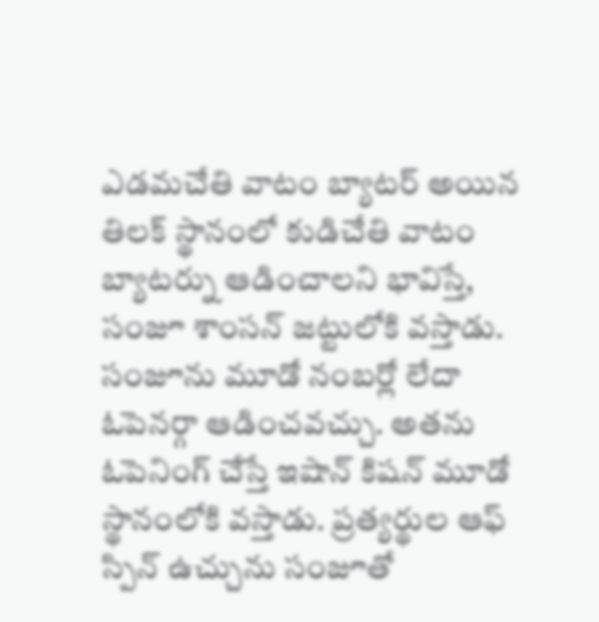ఎడమచేతి వాటం బ్యాటర్ అయిన తిలక్ స్థానంలో కుడిచేతి వాటం బ్యాటర్ను ఆడించాలని భావిస్తే, సంజూ శాంసన్ జట్టులోకి వస్తాడు. సంజూను మూడో నంబర్లో లేదా ఓపెనర్గా ఆడించవచ్చు. అతను ఓపెనింగ్ చేస్తే ఇషాన్ కిషన్ మూడో స్థానంలోకి వస్తాడు. ప్రత్యర్థుల ఆఫ్ స్పిన్ ఉచ్చును సంజూతో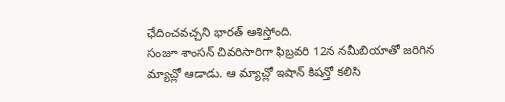ఛేదించవచ్చని భారత్ ఆశిస్తోంది.
సంజూ శాంసన్ చివరిసారిగా ఫిబ్రవరి 12న నమీబియాతో జరిగిన మ్యాచ్లో ఆడాడు. ఆ మ్యాచ్లో ఇషాన్ కిషన్తో కలిసి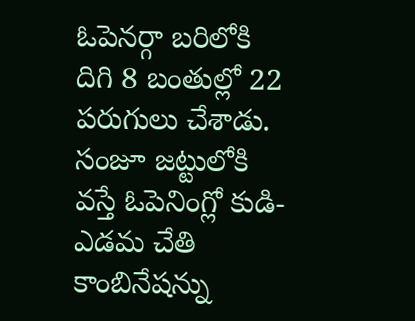ఓపెనర్గా బరిలోకి దిగి 8 బంతుల్లో 22 పరుగులు చేశాడు. సంజూ జట్టులోకి వస్తే ఓపెనింగ్లో కుడి-ఎడమ చేతి కాంబినేషన్ను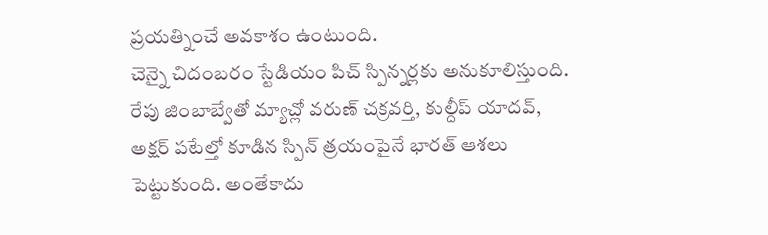ప్రయత్నించే అవకాశం ఉంటుంది.
చెన్నై చిదంబరం స్టేడియం పిచ్ స్పిన్నర్లకు అనుకూలిస్తుంది. రేపు జింబాబ్వేతో మ్యాచ్లో వరుణ్ చక్రవర్తి, కుల్దీప్ యాదవ్, అక్షర్ పటేల్తో కూడిన స్పిన్ త్రయంపైనే భారత్ ఆశలు పెట్టుకుంది. అంతేకాదు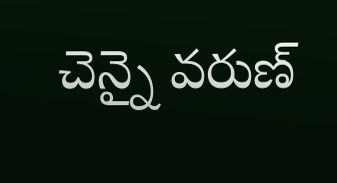చెన్నై వరుణ్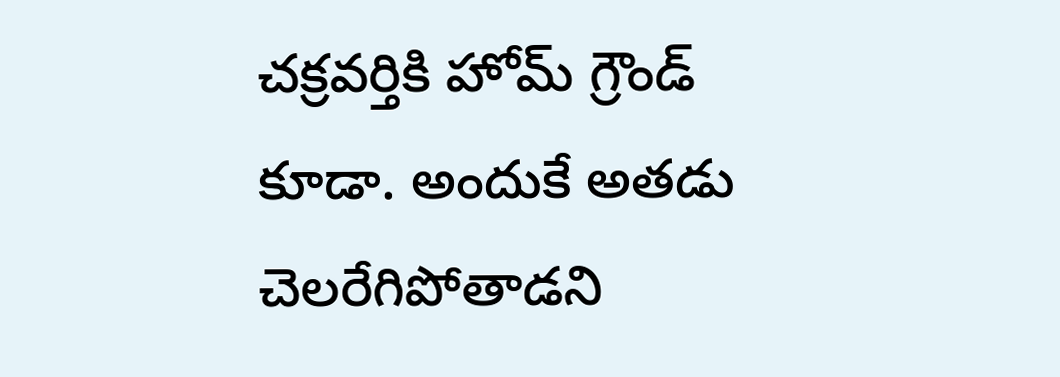చక్రవర్తికి హోమ్ గ్రౌండ్ కూడా. అందుకే అతడు చెలరేగిపోతాడని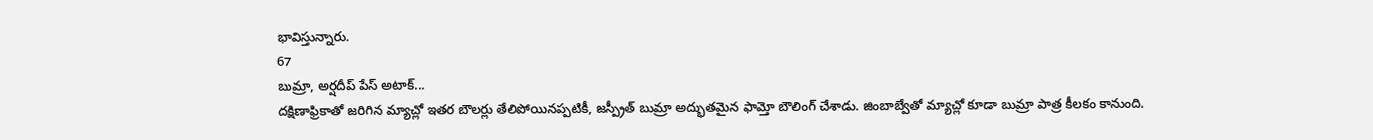భావిస్తున్నారు.
67
బుమ్రా, అర్షదీప్ పేస్ అటాక్...
దక్షిణాఫ్రికాతో జరిగిన మ్యాచ్లో ఇతర బౌలర్లు తేలిపోయినప్పటికీ, జస్ప్రీత్ బుమ్రా అద్భుతమైన ఫామ్తో బౌలింగ్ చేశాడు. జింబాబ్వేతో మ్యాచ్లో కూడా బుమ్రా పాత్ర కీలకం కానుంది.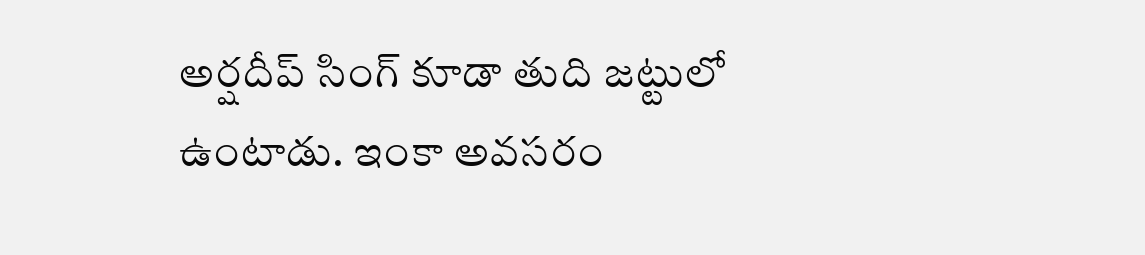అర్షదీప్ సింగ్ కూడా తుది జట్టులో ఉంటాడు. ఇంకా అవసరం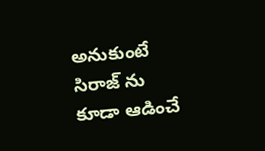అనుకుంటే సిరాజ్ ను కూడా ఆడించే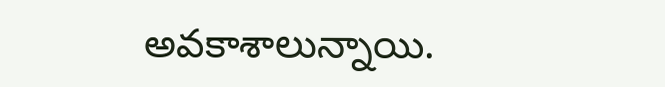అవకాశాలున్నాయి.